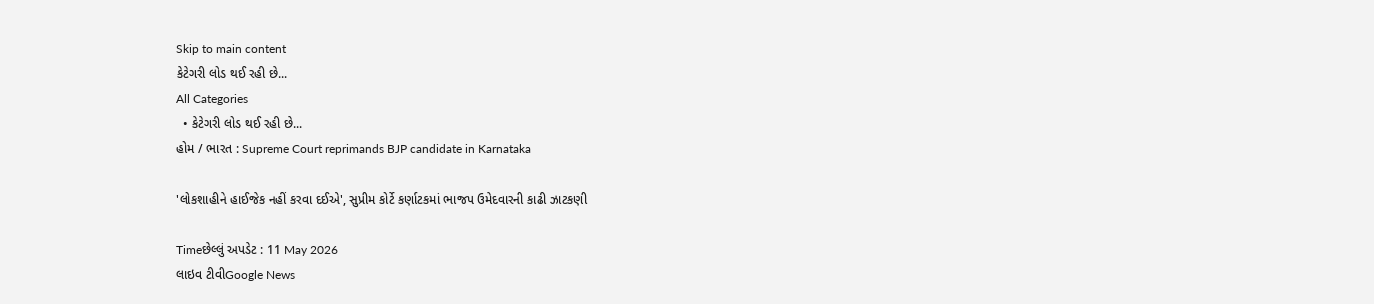Skip to main content
કેટેગરી લોડ થઈ રહી છે...
All Categories
  • કેટેગરી લોડ થઈ રહી છે...
હોમ / ભારત : Supreme Court reprimands BJP candidate in Karnataka

'લોકશાહીને હાઈજેક નહીં કરવા દઈએ', સુપ્રીમ કોર્ટે કર્ણાટકમાં ભાજપ ઉમેદવારની કાઢી ઝાટકણી

Timeછેલ્લું અપડેટ : 11 May 2026
લાઇવ ટીવીGoogle News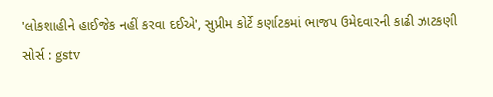'લોકશાહીને હાઈજેક નહીં કરવા દઈએ', સુપ્રીમ કોર્ટે કર્ણાટકમાં ભાજપ ઉમેદવારની કાઢી ઝાટકણી
સોર્સ : gstv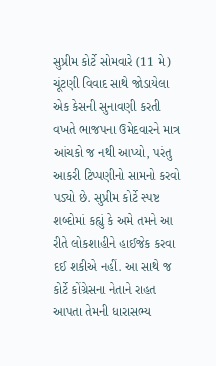સુપ્રીમ કોર્ટે સોમવારે (11 મે) ચૂંટણી વિવાદ સાથે જોડાયેલા એક કેસની સુનાવણી કરતી વખતે ભાજપના ઉમેદવારને માત્ર આંચકો જ નથી આપ્યો, પરંતુ આકરી ટિપ્પણીનો સામનો કરવો પડ્યો છે. સુપ્રીમ કોર્ટે સ્પષ્ટ શબ્દોમાં કહ્યું કે અમે તમને આ રીતે લોકશાહીને હાઈજેક કરવા દઈ શકીએ નહીં. આ સાથે જ  કોર્ટે કોંગ્રેસના નેતાને રાહત આપતા તેમની ધારાસભ્ય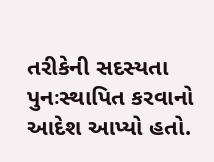તરીકેની સદસ્યતા પુનઃસ્થાપિત કરવાનો આદેશ આપ્યો હતો.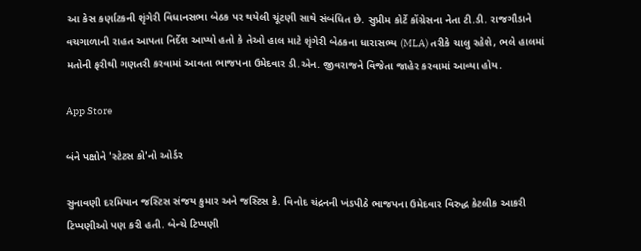આ કેસ કર્ણાટકની શૃંગેરી વિધાનસભા બેઠક પર થયેલી ચૂંટણી સાથે સંબંધિત છે. સુપ્રીમ કોર્ટે કોંગ્રેસના નેતા ટી.ડી. રાજગૌડાને વચગાળાની રાહત આપતા નિર્દેશ આપ્યો હતો કે તેઓ હાલ માટે શૃંગેરી બેઠકના ધારાસભ્ય (MLA) તરીકે ચાલુ રહેશે, ભલે હાલમાં મતોની ફરીથી ગણતરી કરવામાં આવતા ભાજપના ઉમેદવાર ડી.એન. જીવરાજને વિજેતા જાહેર કરવામાં આવ્યા હોય.

App Store

બંને પક્ષોને 'સ્ટેટસ કો'નો ઓર્ડર

સુનાવણી દરમિયાન જસ્ટિસ સંજય કુમાર અને જસ્ટિસ કે. વિનોદ ચંદ્રનની ખંડપીઠે ભાજપના ઉમેદવાર વિરુદ્ધ કેટલીક આકરી ટિપ્પણીઓ પણ કરી હતી. બેન્ચે ટિપ્પણી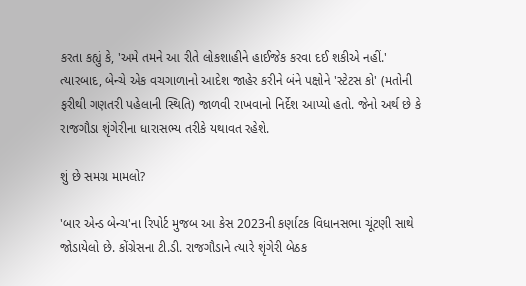કરતા કહ્યું કે, 'અમે તમને આ રીતે લોકશાહીને હાઈજેક કરવા દઈ શકીએ નહીં.' ત્યારબાદ, બેન્ચે એક વચગાળાનો આદેશ જાહેર કરીને બંને પક્ષોને 'સ્ટેટસ કો' (મતોની ફરીથી ગણતરી પહેલાની સ્થિતિ) જાળવી રાખવાનો નિર્દેશ આપ્યો હતો. જેનો અર્થ છે કે રાજગૌડા શૃંગેરીના ધારાસભ્ય તરીકે યથાવત રહેશે.

શું છે સમગ્ર મામલો?

'બાર એન્ડ બેન્ચ'ના રિપોર્ટ મુજબ આ કેસ 2023ની કર્ણાટક વિધાનસભા ચૂંટણી સાથે જોડાયેલો છે. કોંગ્રેસના ટી.ડી. રાજગૌડાને ત્યારે શૃંગેરી બેઠક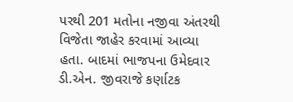પરથી 201 મતોના નજીવા અંતરથી વિજેતા જાહેર કરવામાં આવ્યા હતા. બાદમાં ભાજપના ઉમેદવાર ડી.એન. જીવરાજે કર્ણાટક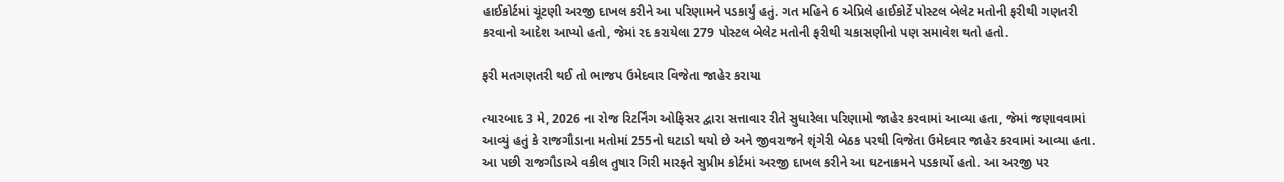હાઈકોર્ટમાં ચૂંટણી અરજી દાખલ કરીને આ પરિણામને પડકાર્યું હતું. ગત મહિને 6 એપ્રિલે હાઈકોર્ટે પોસ્ટલ બેલેટ મતોની ફરીથી ગણતરી કરવાનો આદેશ આપ્યો હતો, જેમાં રદ કરાયેલા 279 પોસ્ટલ બેલેટ મતોની ફરીથી ચકાસણીનો પણ સમાવેશ થતો હતો.

ફરી મતગણતરી થઈ તો ભાજપ ઉમેદવાર વિજેતા જાહેર કરાયા

ત્યારબાદ 3 મે, 2026 ના રોજ રિટર્નિંગ ઓફિસર દ્વારા સત્તાવાર રીતે સુધારેલા પરિણામો જાહેર કરવામાં આવ્યા હતા, જેમાં જણાવવામાં આવ્યું હતું કે રાજગૌડાના મતોમાં 255નો ઘટાડો થયો છે અને જીવરાજને શૃંગેરી બેઠક પરથી વિજેતા ઉમેદવાર જાહેર કરવામાં આવ્યા હતા. આ પછી રાજગૌડાએ વકીલ તુષાર ગિરી મારફતે સુપ્રીમ કોર્ટમાં અરજી દાખલ કરીને આ ઘટનાક્રમને પડકાર્યો હતો. આ અરજી પર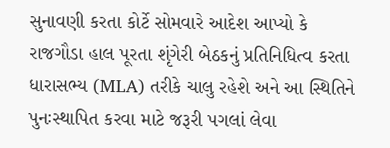સુનાવણી કરતા કોર્ટે સોમવારે આદેશ આપ્યો કે રાજગૌડા હાલ પૂરતા શૃંગેરી બેઠકનું પ્રતિનિધિત્વ કરતા ધારાસભ્ય (MLA) તરીકે ચાલુ રહેશે અને આ સ્થિતિને પુનઃસ્થાપિત કરવા માટે જરૂરી પગલાં લેવા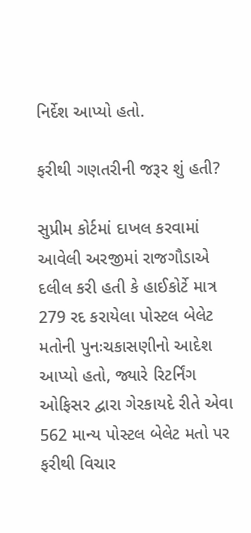નિર્દેશ આપ્યો હતો.

ફરીથી ગણતરીની જરૂર શું હતી?

સુપ્રીમ કોર્ટમાં દાખલ કરવામાં આવેલી અરજીમાં રાજગૌડાએ દલીલ કરી હતી કે હાઈકોર્ટે માત્ર 279 રદ કરાયેલા પોસ્ટલ બેલેટ મતોની પુનઃચકાસણીનો આદેશ આપ્યો હતો, જ્યારે રિટર્નિંગ ઓફિસર દ્વારા ગેરકાયદે રીતે એવા 562 માન્ય પોસ્ટલ બેલેટ મતો પર ફરીથી વિચાર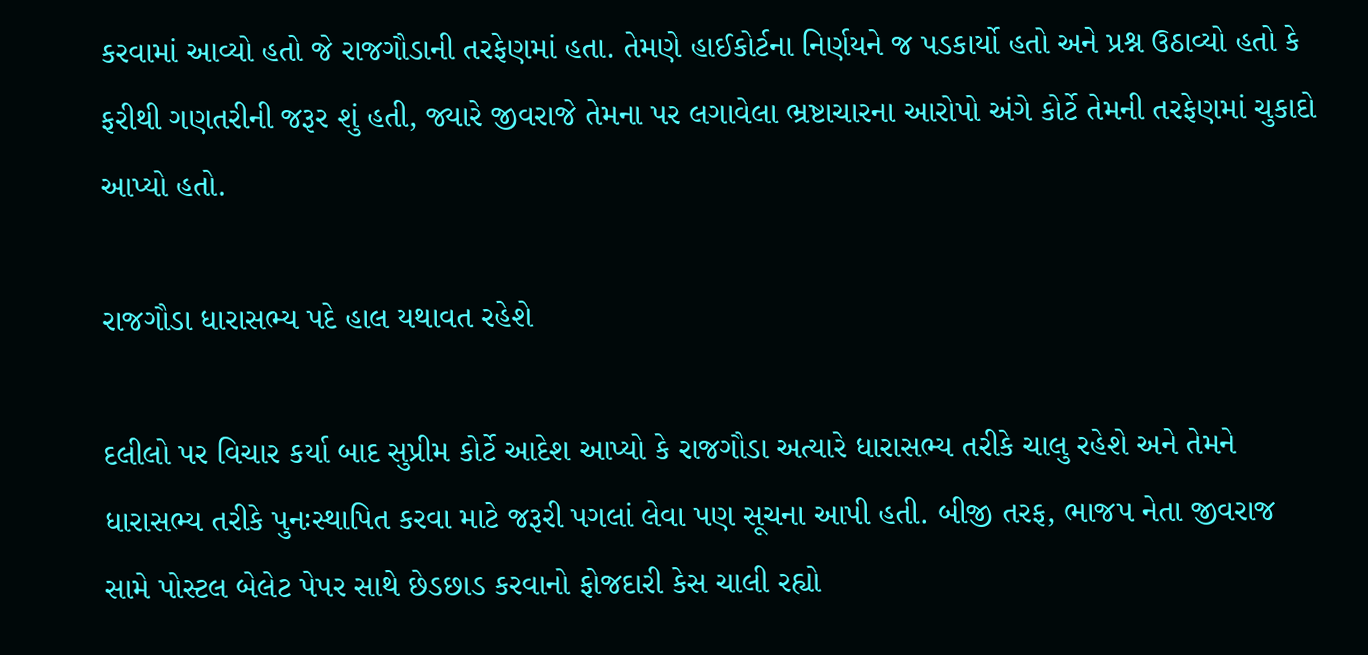કરવામાં આવ્યો હતો જે રાજગૌડાની તરફેણમાં હતા. તેમણે હાઈકોર્ટના નિર્ણયને જ પડકાર્યો હતો અને પ્રશ્ન ઉઠાવ્યો હતો કે ફરીથી ગણતરીની જરૂર શું હતી, જ્યારે જીવરાજે તેમના પર લગાવેલા ભ્રષ્ટાચારના આરોપો અંગે કોર્ટે તેમની તરફેણમાં ચુકાદો આપ્યો હતો.

રાજગૌડા ધારાસભ્ય પદે હાલ યથાવત રહેશે

દલીલો પર વિચાર કર્યા બાદ સુપ્રીમ કોર્ટે આદેશ આપ્યો કે રાજગૌડા અત્યારે ધારાસભ્ય તરીકે ચાલુ રહેશે અને તેમને ધારાસભ્ય તરીકે પુનઃસ્થાપિત કરવા માટે જરૂરી પગલાં લેવા પણ સૂચના આપી હતી. બીજી તરફ, ભાજપ નેતા જીવરાજ સામે પોસ્ટલ બેલેટ પેપર સાથે છેડછાડ કરવાનો ફોજદારી કેસ ચાલી રહ્યો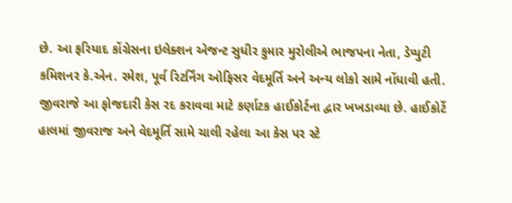છે. આ ફરિયાદ કોંગ્રેસના ઇલેક્શન એજન્ટ સુધીર કુમાર મુરોલીએ ભાજપના નેતા, ડેપ્યુટી કમિશનર કે.એન. રમેશ, પૂર્વ રિટર્નિંગ ઓફિસર વેદમૂર્તિ અને અન્ય લોકો સામે નોંધાવી હતી. જીવરાજે આ ફોજદારી કેસ રદ કરાવવા માટે કર્ણાટક હાઈકોર્ટના દ્વાર ખખડાવ્યા છે. હાઈકોર્ટે હાલમાં જીવરાજ અને વેદમૂર્તિ સામે ચાલી રહેલા આ કેસ પર સ્ટે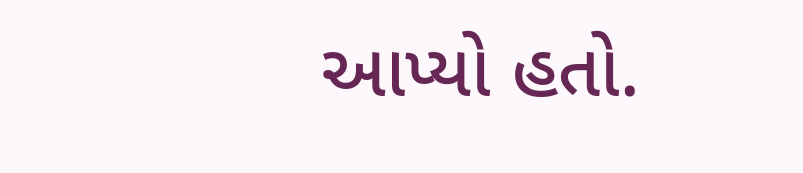આપ્યો હતો.